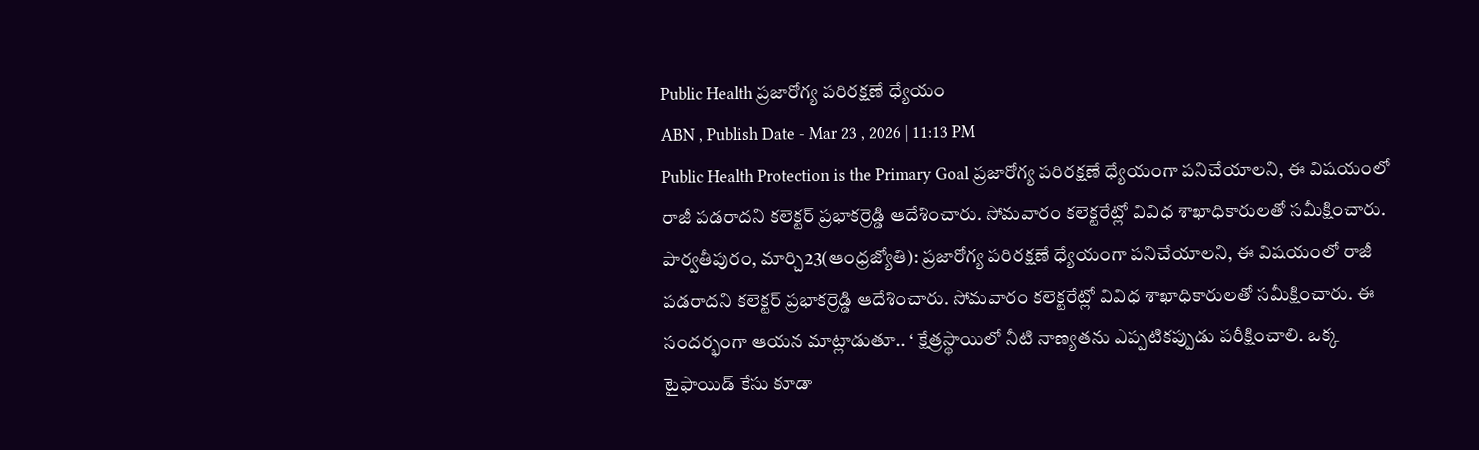Public Health ప్రజారోగ్య పరిరక్షణే ధ్యేయం
ABN , Publish Date - Mar 23 , 2026 | 11:13 PM
Public Health Protection is the Primary Goal ప్రజారోగ్య పరిరక్షణే ధ్యేయంగా పనిచేయాలని, ఈ విషయంలో రాజీ పడరాదని కలెక్టర్ ప్రభాకర్రెడ్డి ఆదేశించారు. సోమవారం కలెక్టరేట్లో వివిధ శాఖాధికారులతో సమీక్షించారు.
పార్వతీపురం, మార్చి23(ఆంధ్రజ్యోతి): ప్రజారోగ్య పరిరక్షణే ధ్యేయంగా పనిచేయాలని, ఈ విషయంలో రాజీ పడరాదని కలెక్టర్ ప్రభాకర్రెడ్డి ఆదేశించారు. సోమవారం కలెక్టరేట్లో వివిధ శాఖాధికారులతో సమీక్షించారు. ఈ సందర్భంగా ఆయన మాట్లాడుతూ.. ‘ క్షేత్రస్థాయిలో నీటి నాణ్యతను ఎప్పటికప్పుడు పరీక్షించాలి. ఒక్క టైఫాయిడ్ కేసు కూడా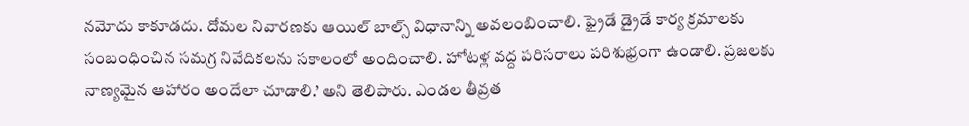నమోదు కాకూడదు. దోమల నివారణకు ఆయిల్ బాల్స్ విధానాన్ని అవలంబించాలి. ఫ్రైడే డ్రైడే కార్య క్రమాలకు సంబంధించిన సమగ్ర నివేదికలను సకాలంలో అందించాలి. హోటళ్ల వద్ద పరిసరాలు పరిశుభ్రంగా ఉండాలి. ప్రజలకు నాణ్యమైన ఆహారం అందేలా చూడాలి.’ అని తెలిపారు. ఎండల తీవ్రత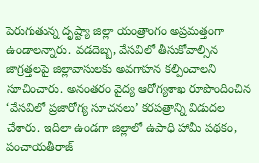పెరుగుతున్న దృష్ట్యా జిల్లా యంత్రాంగం అప్రమత్తంగా ఉండాలన్నారు. వడదెబ్బ, వేసవిలో తీసుకోవాల్సిన జాగ్రత్తలపై జిల్లావాసులకు అవగాహన కల్పించాలని సూచించారు. అనంతరం వైద్య ఆరోగ్యశాఖ రూపొందించిన ‘వేసవిలో ప్రజారోగ్య సూచనలు’ కరపత్రాన్ని విడుదల చేశారు. ఇదిలా ఉండగా జిల్లాలో ఉపాధి హామీ పథకం, పంచాయతీరాజ్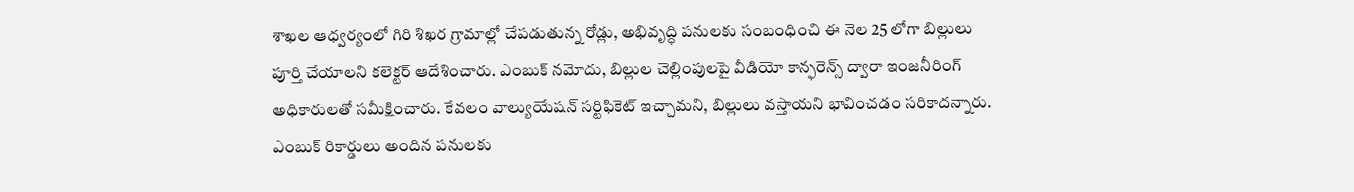శాఖల ఆధ్వర్యంలో గిరి శిఖర గ్రామాల్లో చేపడుతున్న రోడ్లు, అభివృద్ధి పనులకు సంబంధించి ఈ నెల 25 లోగా బిల్లులు పూర్తి చేయాలని కలెక్టర్ ఆదేశించారు. ఎంబుక్ నమోదు, బిల్లుల చెల్లింపులపై వీడియో కాన్ఫరెన్స్ ద్వారా ఇంజనీరింగ్ అధికారులతో సమీక్షించారు. కేవలం వాల్యుయేషన్ సర్టిఫికెట్ ఇచ్చామని, బిల్లులు వస్తాయని భావించడం సరికాదన్నారు. ఎంబుక్ రికార్డులు అందిన పనులకు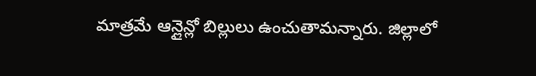మాత్రమే ఆన్లైన్లో బిల్లులు ఉంచుతామన్నారు. జిల్లాలో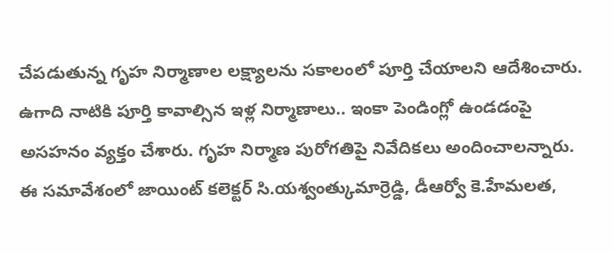చేపడుతున్న గృహ నిర్మాణాల లక్ష్యాలను సకాలంలో పూర్తి చేయాలని ఆదేశించారు. ఉగాది నాటికి పూర్తి కావాల్సిన ఇళ్ల నిర్మాణాలు.. ఇంకా పెండింగ్లో ఉండడంపై అసహనం వ్యక్తం చేశారు. గృహ నిర్మాణ పురోగతిపై నివేదికలు అందించాలన్నారు. ఈ సమావేశంలో జాయింట్ కలెక్టర్ సి.యశ్వంత్కుమార్రెడ్డి, డీఆర్వో కె.హేమలత,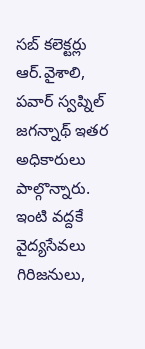సబ్ కలెక్టర్లు ఆర్.వైశాలి, పవార్ స్వప్నిల్ జగన్నాథ్ ఇతర అధికారులు పాల్గొన్నారు.
ఇంటి వద్దకే వైద్యసేవలు
గిరిజనులు,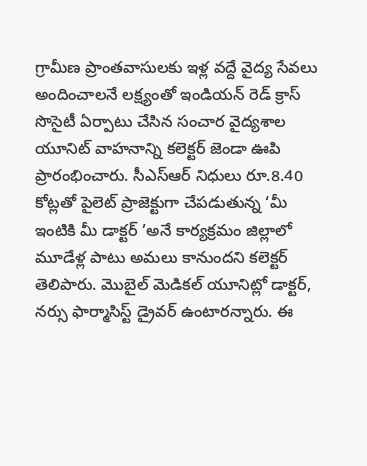గ్రామీణ ప్రాంతవాసులకు ఇళ్ల వద్దే వైద్య సేవలు అందించాలనే లక్ష్యంతో ఇండియన్ రెడ్ క్రాస్ సొసైటీ ఏర్పాటు చేసిన సంచార వైద్యశాల యూనిట్ వాహనాన్ని కలెక్టర్ జెండా ఊపి ప్రారంభించారు. సీఎస్ఆర్ నిధులు రూ.8.40 కోట్లతో పైలెట్ ప్రాజెక్టుగా చేపడుతున్న ‘మీ ఇంటికి మీ డాక్టర్ ’అనే కార్యక్రమం జిల్లాలో మూడేళ్ల పాటు అమలు కానుందని కలెక్టర్ తెలిపారు. మొబైల్ మెడికల్ యూనిట్లో డాక్టర్, నర్సు ఫార్మాసిస్ట్ డ్రైవర్ ఉంటారన్నారు. ఈ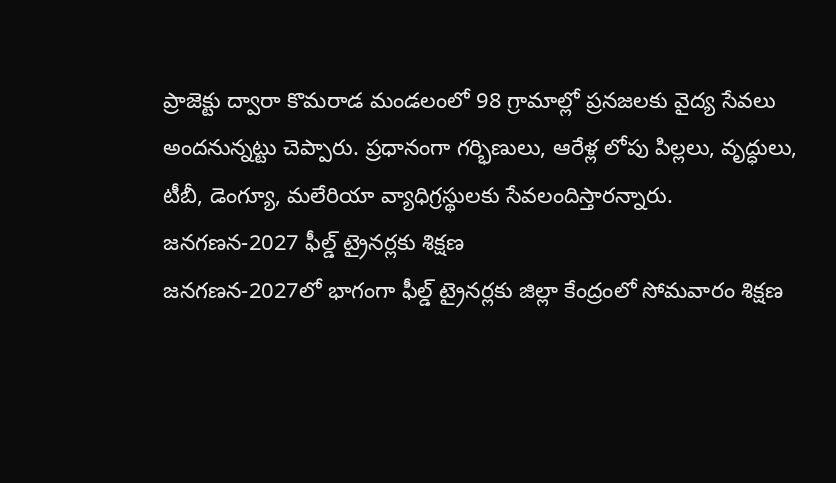ప్రాజెక్టు ద్వారా కొమరాడ మండలంలో 98 గ్రామాల్లో ప్రనజలకు వైద్య సేవలు అందనున్నట్టు చెప్పారు. ప్రధానంగా గర్భిణులు, ఆరేళ్ల లోపు పిల్లలు, వృద్ధులు, టీబీ, డెంగ్యూ, మలేరియా వ్యాధిగ్రస్థులకు సేవలందిస్తారన్నారు.
జనగణన-2027 ఫీల్డ్ ట్రైనర్లకు శిక్షణ
జనగణన-2027లో భాగంగా ఫీల్డ్ ట్రైనర్లకు జిల్లా కేంద్రంలో సోమవారం శిక్షణ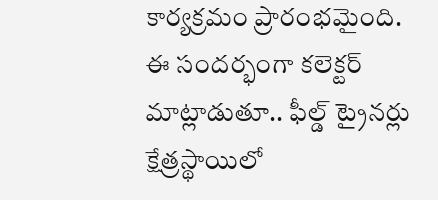కార్యక్రమం ప్రారంభమైంది. ఈ సందర్భంగా కలెక్టర్ మాట్లాడుతూ.. ఫీల్డ్ ట్రైనర్లు క్షేత్రస్థాయిలో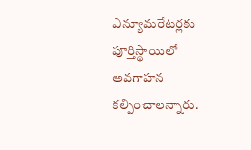ఎన్యూమరేటర్లకు పూర్తిస్థాయిలో అవగాహన కల్పించాలన్నారు.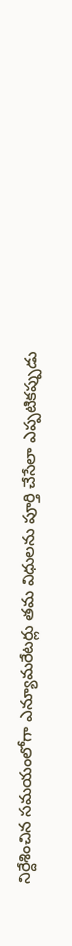నిర్దేశించిన సమయంలోగా ఎన్యూమరేటర్లు తమ విధులను పూర్తి చేసేలా ఎప్పటికప్పుడు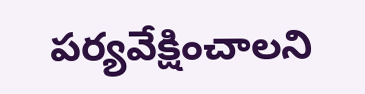పర్యవేక్షించాలని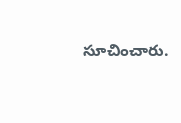సూచించారు.